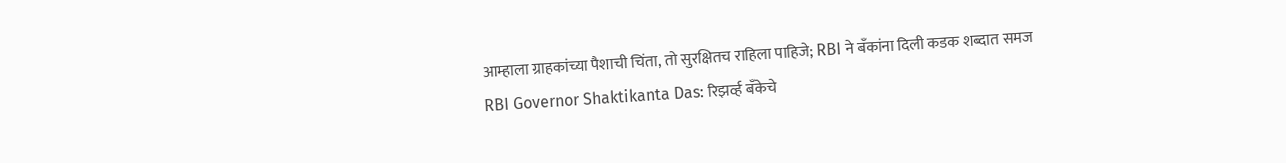आम्हाला ग्राहकांच्या पैशाची चिंता, तो सुरक्षितच राहिला पाहिजे; RBI ने बँकांना दिली कडक शब्दात समज
RBI Governor Shaktikanta Das: रिझर्व्ह बँकेचे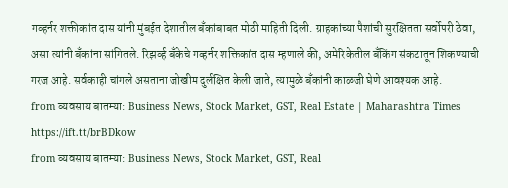गव्हर्नर शक्तीकांत दास यांनी मुंबईत देशातील बँकांबाबत मोठी माहिती दिली. ग्राहकांच्या पैशांची सुरक्षितता सर्वोपरी ठेवा, असा त्यांनी बँकांना सांगितले. रिझर्व्ह बँकेचे गव्हर्नर शक्तिकांत दास म्हणाले की, अमेरिकेतील बँकिंग संकटातून शिकण्याची गरज आहे. सर्वकाही चांगले असताना जोखीम दुर्लक्षित केली जाते, त्यामुळे बँकांनी काळजी घेणे आवश्यक आहे.
from व्यवसाय बातम्या: Business News, Stock Market, GST, Real Estate | Maharashtra Times https://ift.tt/brBDkow
from व्यवसाय बातम्या: Business News, Stock Market, GST, Real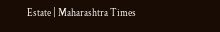Estate | Maharashtra Times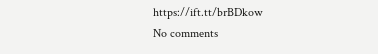https://ift.tt/brBDkow
No comments